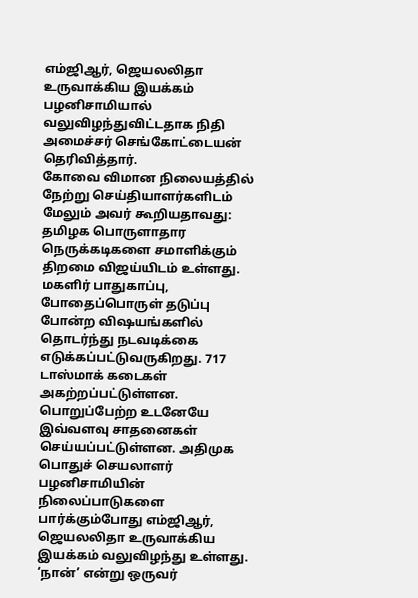எம்ஜிஆர், ஜெயலலிதா உருவாக்கிய இயக்கம் பழனிசாமியால் வலுவிழந்துவிட்டதாக நிதி அமைச்சர் செங்கோட்டையன் தெரிவித்தார்.
கோவை விமான நிலையத்தில் நேற்று செய்தியாளர்களிடம் மேலும் அவர் கூறியதாவது: தமிழக பொருளாதார நெருக்கடிகளை சமாளிக்கும் திறமை விஜய்யிடம் உள்ளது.
மகளிர் பாதுகாப்பு, போதைப்பொருள் தடுப்பு போன்ற விஷயங்களில் தொடர்ந்து நடவடிக்கை எடுக்கப்பட்டுவருகிறது. 717 டாஸ்மாக் கடைகள் அகற்றப்பட்டுள்ளன. பொறுப்பேற்ற உடனேயே இவ்வளவு சாதனைகள் செய்யப்பட்டுள்ளன. அதிமுக பொதுச் செயலாளர் பழனிசாமியின் நிலைப்பாடுகளை பார்க்கும்போது எம்ஜிஆர், ஜெயலலிதா உருவாக்கிய இயக்கம் வலுவிழந்து உள்ளது.
‘நான்’ என்று ஒருவர்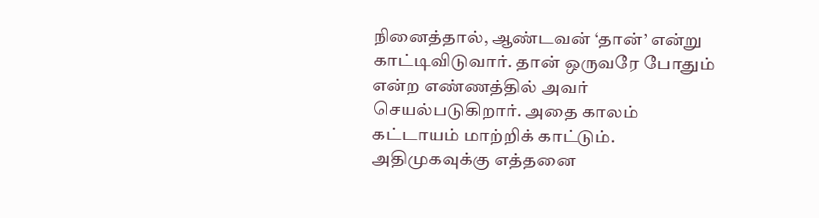நினைத்தால், ஆண்டவன் ‘தான்’ என்று காட்டிவிடுவார். தான் ஒருவரே போதும் என்ற எண்ணத்தில் அவர் செயல்படுகிறார். அதை காலம் கட்டாயம் மாற்றிக் காட்டும். அதிமுகவுக்கு எத்தனை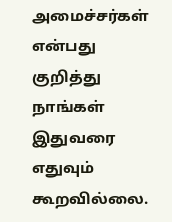அமைச்சர்கள் என்பது குறித்து நாங்கள் இதுவரை எதுவும் கூறவில்லை.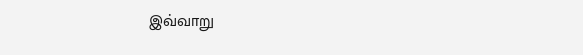இவ்வாறு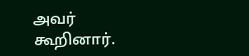அவர் கூறினார்.